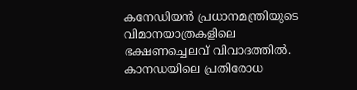കനേഡിയൻ പ്രധാനമന്ത്രിയുടെ വിമാനയാത്രകളിലെ ഭക്ഷണച്ചെലവ് വിവാദത്തിൽ. കാനഡയിലെ പ്രതിരോധ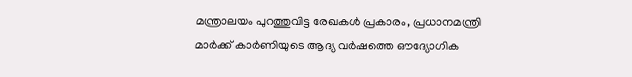മന്ത്രാലയം പുറത്തുവിട്ട രേഖകൾ പ്രകാരം, പ്രധാനമന്ത്രി മാർക്ക് കാർണിയുടെ ആദ്യ വർഷത്തെ ഔദ്യോഗിക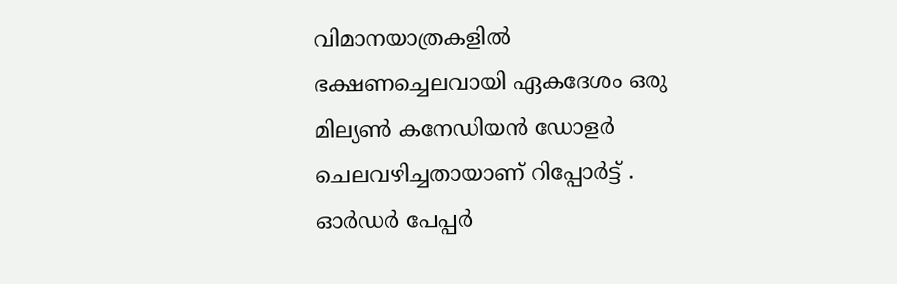വിമാനയാത്രകളിൽ ഭക്ഷണച്ചെലവായി ഏകദേശം ഒരു മില്യൺ കനേഡിയൻ ഡോളർ ചെലവഴിച്ചതായാണ് റിപ്പോർട്ട് . ഓർഡർ പേപ്പർ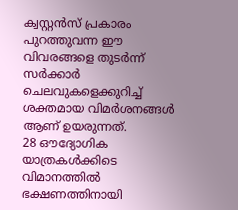ക്വസ്റ്റൻസ് പ്രകാരം പുറത്തുവന്ന ഈ വിവരങ്ങളെ തുടർന്ന് സർക്കാർ ചെലവുകളെക്കുറിച്ച് ശക്തമായ വിമർശനങ്ങൾ ആണ് ഉയരുന്നത്.
28 ഔദ്യോഗിക യാത്രകൾക്കിടെ വിമാനത്തിൽ ഭക്ഷണത്തിനായി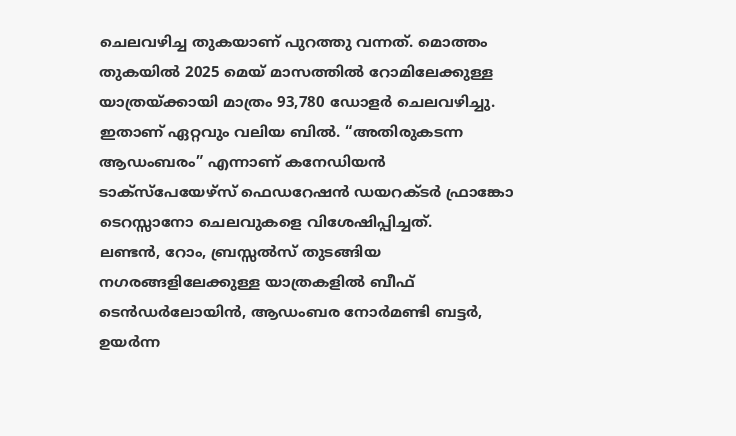ചെലവഴിച്ച തുകയാണ് പുറത്തു വന്നത്. മൊത്തം തുകയിൽ 2025 മെയ് മാസത്തിൽ റോമിലേക്കുള്ള യാത്രയ്ക്കായി മാത്രം 93,780 ഡോളർ ചെലവഴിച്ചു. ഇതാണ് ഏറ്റവും വലിയ ബിൽ. “അതിരുകടന്ന ആഡംബരം” എന്നാണ് കനേഡിയൻ ടാക്സ്പേയേഴ്സ് ഫെഡറേഷൻ ഡയറക്ടർ ഫ്രാങ്കോ ടെറസ്സാനോ ചെലവുകളെ വിശേഷിപ്പിച്ചത്.
ലണ്ടൻ, റോം, ബ്രസ്സൽസ് തുടങ്ങിയ നഗരങ്ങളിലേക്കുള്ള യാത്രകളിൽ ബീഫ് ടെൻഡർലോയിൻ, ആഡംബര നോർമണ്ടി ബട്ടർ, ഉയർന്ന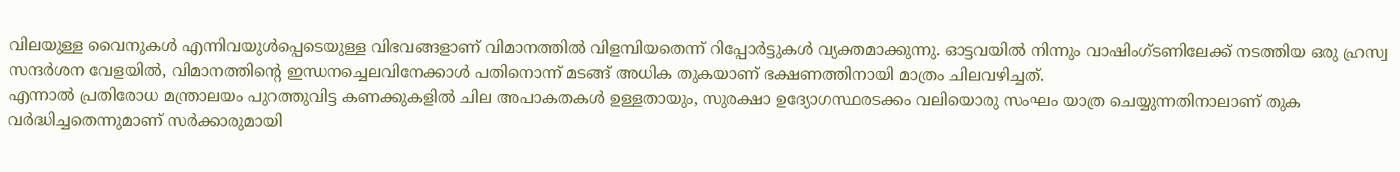വിലയുള്ള വൈനുകൾ എന്നിവയുൾപ്പെടെയുള്ള വിഭവങ്ങളാണ് വിമാനത്തിൽ വിളമ്പിയതെന്ന് റിപ്പോർട്ടുകൾ വ്യക്തമാക്കുന്നു. ഓട്ടവയിൽ നിന്നും വാഷിംഗ്ടണിലേക്ക് നടത്തിയ ഒരു ഹ്രസ്വ സന്ദർശന വേളയിൽ, വിമാനത്തിൻ്റെ ഇന്ധനച്ചെലവിനേക്കാൾ പതിനൊന്ന് മടങ്ങ് അധിക തുകയാണ് ഭക്ഷണത്തിനായി മാത്രം ചിലവഴിച്ചത്.
എന്നാൽ പ്രതിരോധ മന്ത്രാലയം പുറത്തുവിട്ട കണക്കുകളിൽ ചില അപാകതകൾ ഉള്ളതായും, സുരക്ഷാ ഉദ്യോഗസ്ഥരടക്കം വലിയൊരു സംഘം യാത്ര ചെയ്യുന്നതിനാലാണ് തുക വർദ്ധിച്ചതെന്നുമാണ് സർക്കാരുമായി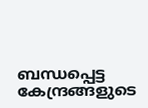ബന്ധപ്പെട്ട കേന്ദ്രങ്ങളുടെ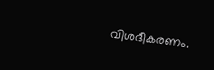വിശദീകരണം.